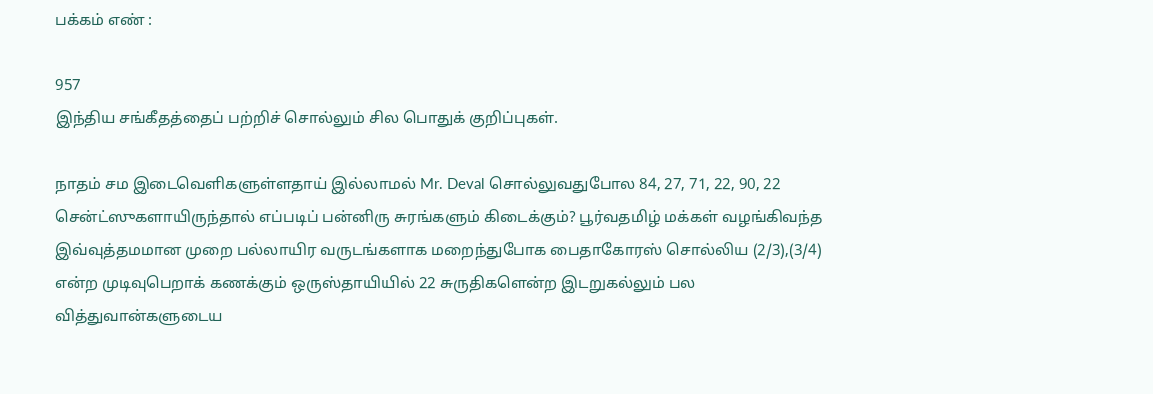பக்கம் எண் :

957
இந்திய சங்கீதத்தைப் பற்றிச் சொல்லும் சில பொதுக் குறிப்புகள்.

நாதம் சம இடைவெளிகளுள்ளதாய் இல்லாமல் Mr. Deval சொல்லுவதுபோல 84, 27, 71, 22, 90, 22 சென்ட்ஸுகளாயிருந்தால் எப்படிப் பன்னிரு சுரங்களும் கிடைக்கும்? பூர்வதமிழ் மக்கள் வழங்கிவந்த இவ்வுத்தமமான முறை பல்லாயிர வருடங்களாக மறைந்துபோக பைதாகோரஸ் சொல்லிய (2/3),(3/4) என்ற முடிவுபெறாக் கணக்கும் ஒருஸ்தாயியில் 22 சுருதிகளென்ற இடறுகல்லும் பல வித்துவான்களுடைய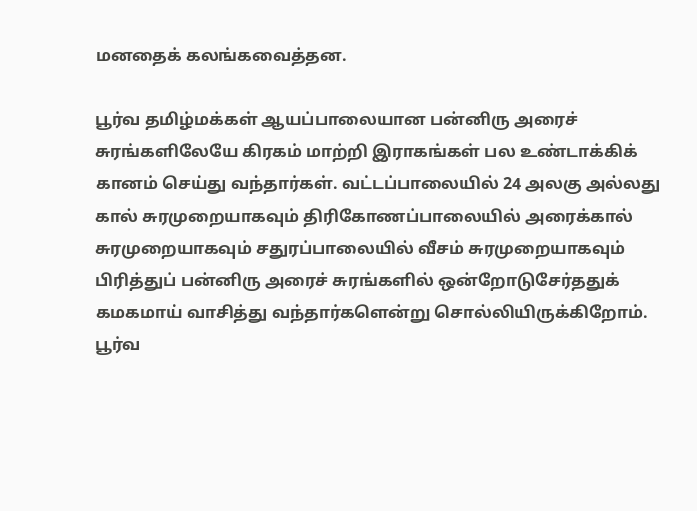மனதைக் கலங்கவைத்தன.

பூர்வ தமிழ்மக்கள் ஆயப்பாலையான பன்னிரு அரைச் சுரங்களிலேயே கிரகம் மாற்றி இராகங்கள் பல உண்டாக்கிக் கானம் செய்து வந்தார்கள். வட்டப்பாலையில் 24 அலகு அல்லது கால் சுரமுறையாகவும் திரிகோணப்பாலையில் அரைக்கால் சுரமுறையாகவும் சதுரப்பாலையில் வீசம் சுரமுறையாகவும் பிரித்துப் பன்னிரு அரைச் சுரங்களில் ஒன்றோடுசேர்ததுக் கமகமாய் வாசித்து வந்தார்களென்று சொல்லியிருக்கிறோம். பூர்வ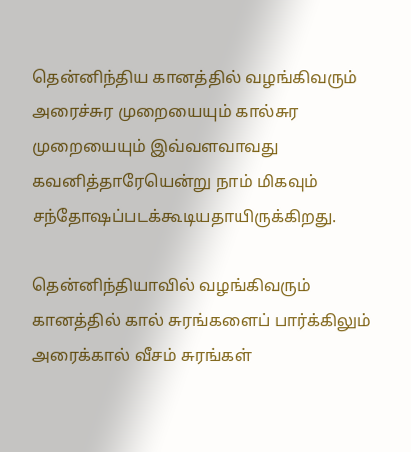தென்னிந்திய கானத்தில் வழங்கிவரும் அரைச்சுர முறையையும் கால்சுர முறையையும் இவ்வளவாவது கவனித்தாரேயென்று நாம் மிகவும் சந்தோஷப்படக்கூடியதாயிருக்கிறது.

தென்னிந்தியாவில் வழங்கிவரும் கானத்தில் கால் சுரங்களைப் பார்க்கிலும் அரைக்கால் வீசம் சுரங்கள்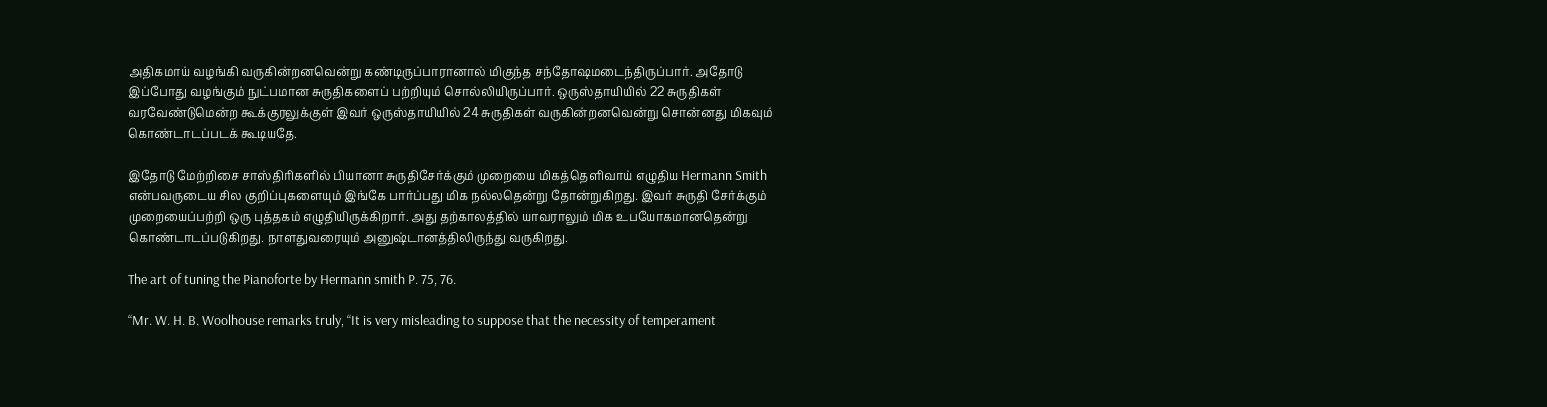அதிகமாய் வழங்கி வருகின்றனவென்று கண்டிருப்பாரானால் மிகுந்த சந்தோஷமடைந்திருப்பார். அதோடு இப்போது வழங்கும் நுட்பமான சுருதிகளைப் பற்றியும் சொல்லியிருப்பார். ஒருஸ்தாயியில் 22 சுருதிகள் வரவேண்டுமென்ற கூக்குரலுக்குள் இவர் ஒருஸ்தாயியில் 24 சுருதிகள் வருகின்றனவென்று சொன்னது மிகவும் கொண்டாடப்படக் கூடியதே.

இதோடு மேற்றிசை சாஸ்திரிகளில் பியானா சுருதிசேர்க்கும் முறையை மிகத்தெளிவாய் எழுதிய Hermann Smith என்பவருடைய சில குறிப்புகளையும் இங்கே பார்ப்பது மிக நல்லதென்று தோன்றுகிறது. இவர் சுருதி சேர்க்கும் முறையைப்பற்றி ஒரு புத்தகம் எழுதியிருக்கிறார். அது தற்காலத்தில் யாவராலும் மிக உபயோகமானதென்று கொண்டாடப்படுகிறது. நாளதுவரையும் அனுஷ்டானத்திலிருந்து வருகிறது.

The art of tuning the Pianoforte by Hermann smith P. 75, 76.

“Mr. W. H. B. Woolhouse remarks truly, “It is very misleading to suppose that the necessity of temperament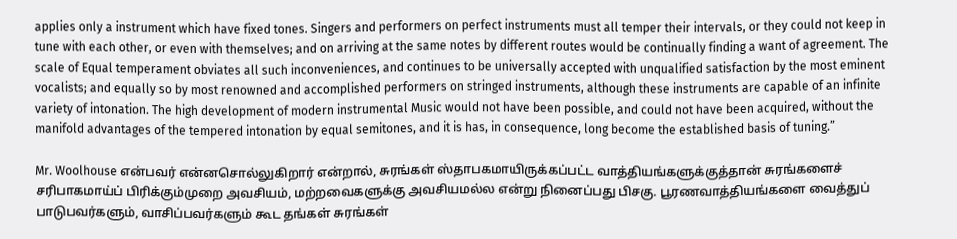applies only a instrument which have fixed tones. Singers and performers on perfect instruments must all temper their intervals, or they could not keep in tune with each other, or even with themselves; and on arriving at the same notes by different routes would be continually finding a want of agreement. The scale of Equal temperament obviates all such inconveniences, and continues to be universally accepted with unqualified satisfaction by the most eminent vocalists; and equally so by most renowned and accomplished performers on stringed instruments, although these instruments are capable of an infinite variety of intonation. The high development of modern instrumental Music would not have been possible, and could not have been acquired, without the manifold advantages of the tempered intonation by equal semitones, and it is has, in consequence, long become the established basis of tuning.”

Mr. Woolhouse என்பவர் என்னசொல்லுகிறார் என்றால், சுரங்கள் ஸ்தாபகமாயிருக்கப்பட்ட வாத்தியங்களுக்குத்தான் சுரங்களைச் சரிபாகமாய்ப் பிரிக்கும்முறை அவசியம், மற்றவைகளுக்கு அவசியமல்ல என்று நினைப்பது பிசகு. பூரணவாத்தியங்களை வைத்துப் பாடுபவர்களும், வாசிப்பவர்களும் கூட தங்கள் சுரங்கள்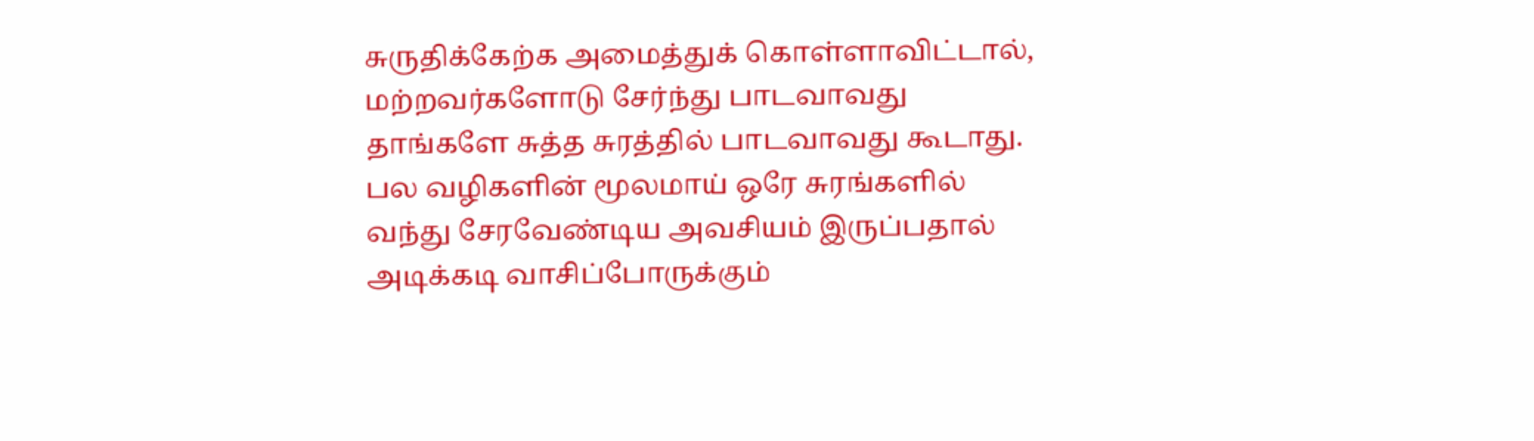சுருதிக்கேற்க அமைத்துக் கொள்ளாவிட்டால், மற்றவர்களோடு சேர்ந்து பாடவாவது தாங்களே சுத்த சுரத்தில் பாடவாவது கூடாது. பல வழிகளின் மூலமாய் ஒரே சுரங்களில் வந்து சேரவேண்டிய அவசியம் இருப்பதால் அடிக்கடி வாசிப்போருக்கும்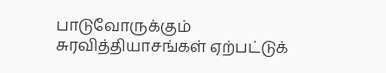பாடுவோருக்கும் சுரவித்தியாசங்கள் ஏற்பட்டுக்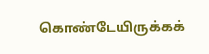கொண்டேயிருக்கக்